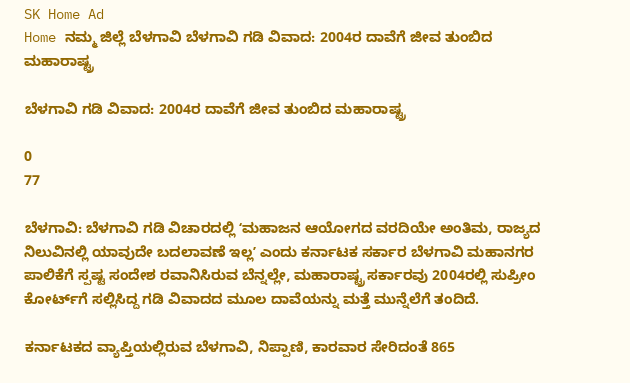SK Home Ad
Home ನಮ್ಮ ಜಿಲ್ಲೆ ಬೆಳಗಾವಿ ಬೆಳಗಾವಿ ಗಡಿ ವಿವಾದ: 2004ರ ದಾವೆಗೆ ಜೀವ ತುಂಬಿದ ಮಹಾರಾಷ್ಟ್ರ

ಬೆಳಗಾವಿ ಗಡಿ ವಿವಾದ: 2004ರ ದಾವೆಗೆ ಜೀವ ತುಂಬಿದ ಮಹಾರಾಷ್ಟ್ರ

0
77

ಬೆಳಗಾವಿ: ಬೆಳಗಾವಿ ಗಡಿ ವಿಚಾರದಲ್ಲಿ ʻಮಹಾಜನ ಆಯೋಗದ ವರದಿಯೇ ಅಂತಿಮ, ರಾಜ್ಯದ ನಿಲುವಿನಲ್ಲಿ ಯಾವುದೇ ಬದಲಾವಣೆ ಇಲ್ಲʼ ಎಂದು ಕರ್ನಾಟಕ ಸರ್ಕಾರ ಬೆಳಗಾವಿ ಮಹಾನಗರ ಪಾಲಿಕೆಗೆ ಸ್ಪಷ್ಟ ಸಂದೇಶ ರವಾನಿಸಿರುವ ಬೆನ್ನಲ್ಲೇ, ಮಹಾರಾಷ್ಟ್ರ ಸರ್ಕಾರವು 2004ರಲ್ಲಿ ಸುಪ್ರೀಂ ಕೋರ್ಟ್‌ಗೆ ಸಲ್ಲಿಸಿದ್ದ ಗಡಿ ವಿವಾದದ ಮೂಲ ದಾವೆಯನ್ನು ಮತ್ತೆ ಮುನ್ನೆಲೆಗೆ ತಂದಿದೆ.

ಕರ್ನಾಟಕದ ವ್ಯಾಪ್ತಿಯಲ್ಲಿರುವ ಬೆಳಗಾವಿ, ನಿಪ್ಪಾಣಿ, ಕಾರವಾರ ಸೇರಿದಂತೆ 865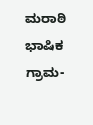ಮರಾಠಿ ಭಾಷಿಕ ಗ್ರಾಮ-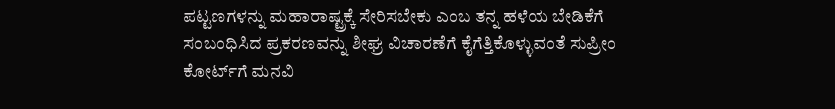ಪಟ್ಟಣಗಳನ್ನು ಮಹಾರಾಷ್ಟ್ರಕ್ಕೆ ಸೇರಿಸಬೇಕು ಎಂಬ ತನ್ನ ಹಳೆಯ ಬೇಡಿಕೆಗೆ ಸಂಬಂಧಿಸಿದ ಪ್ರಕರಣವನ್ನು ಶೀಘ್ರ ವಿಚಾರಣೆಗೆ ಕೈಗೆತ್ತಿಕೊಳ್ಳುವಂತೆ ಸುಪ್ರೀಂ ಕೋರ್ಟ್‌ಗೆ ಮನವಿ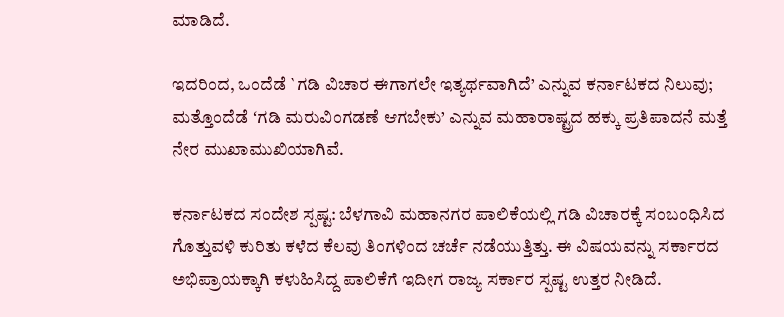ಮಾಡಿದೆ.

ಇದರಿಂದ, ಒಂದೆಡೆ `ಗಡಿ ವಿಚಾರ ಈಗಾಗಲೇ ಇತ್ಯರ್ಥವಾಗಿದೆ’ ಎನ್ನುವ ಕರ್ನಾಟಕದ ನಿಲುವು; ಮತ್ತೊಂದೆಡೆ ʻಗಡಿ ಮರುವಿಂಗಡಣೆ ಆಗಬೇಕು’ ಎನ್ನುವ ಮಹಾರಾಷ್ಟ್ರದ ಹಕ್ಕು ಪ್ರತಿಪಾದನೆ ಮತ್ತೆ ನೇರ ಮುಖಾಮುಖಿಯಾಗಿವೆ.

ಕರ್ನಾಟಕದ ಸಂದೇಶ ಸ್ಪಷ್ಟ: ಬೆಳಗಾವಿ ಮಹಾನಗರ ಪಾಲಿಕೆಯಲ್ಲಿ ಗಡಿ ವಿಚಾರಕ್ಕೆ ಸಂಬಂಧಿಸಿದ ಗೊತ್ತುವಳಿ ಕುರಿತು ಕಳೆದ ಕೆಲವು ತಿಂಗಳಿಂದ ಚರ್ಚೆ ನಡೆಯುತ್ತಿತ್ತು. ಈ ವಿಷಯವನ್ನು ಸರ್ಕಾರದ ಅಭಿಪ್ರಾಯಕ್ಕಾಗಿ ಕಳುಹಿಸಿದ್ದ ಪಾಲಿಕೆಗೆ ಇದೀಗ ರಾಜ್ಯ ಸರ್ಕಾರ ಸ್ಪಷ್ಟ ಉತ್ತರ ನೀಡಿದೆ.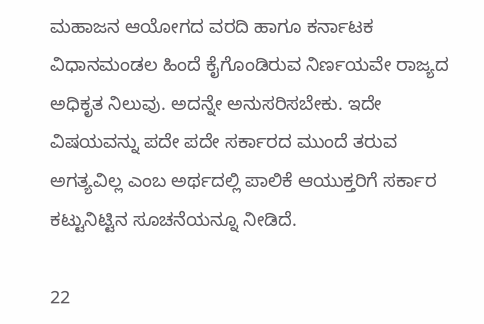ಮಹಾಜನ ಆಯೋಗದ ವರದಿ ಹಾಗೂ ಕರ್ನಾಟಕ ವಿಧಾನಮಂಡಲ ಹಿಂದೆ ಕೈಗೊಂಡಿರುವ ನಿರ್ಣಯವೇ ರಾಜ್ಯದ ಅಧಿಕೃತ ನಿಲುವು. ಅದನ್ನೇ ಅನುಸರಿಸಬೇಕು. ಇದೇ ವಿಷಯವನ್ನು ಪದೇ ಪದೇ ಸರ್ಕಾರದ ಮುಂದೆ ತರುವ ಅಗತ್ಯವಿಲ್ಲ ಎಂಬ ಅರ್ಥದಲ್ಲಿ ಪಾಲಿಕೆ ಆಯುಕ್ತರಿಗೆ ಸರ್ಕಾರ ಕಟ್ಟುನಿಟ್ಟಿನ ಸೂಚನೆಯನ್ನೂ ನೀಡಿದೆ.

22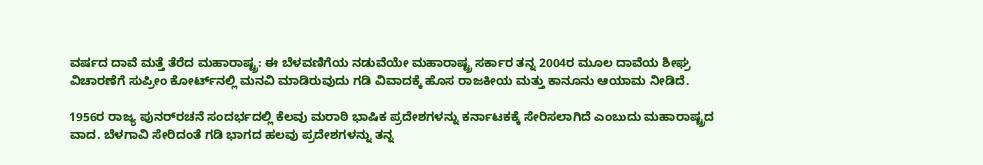ವರ್ಷದ ದಾವೆ ಮತ್ತೆ ತೆರೆದ ಮಹಾರಾಷ್ಟ್ರ: ಈ ಬೆಳವಣಿಗೆಯ ನಡುವೆಯೇ ಮಹಾರಾಷ್ಟ್ರ ಸರ್ಕಾರ ತನ್ನ 2004ರ ಮೂಲ ದಾವೆಯ ಶೀಘ್ರ ವಿಚಾರಣೆಗೆ ಸುಪ್ರೀಂ ಕೋರ್ಟ್‌ನಲ್ಲಿ ಮನವಿ ಮಾಡಿರುವುದು ಗಡಿ ವಿವಾದಕ್ಕೆ ಹೊಸ ರಾಜಕೀಯ ಮತ್ತು ಕಾನೂನು ಆಯಾಮ ನೀಡಿದೆ.

1956ರ ರಾಜ್ಯ ಪುನರ್‌ರಚನೆ ಸಂದರ್ಭದಲ್ಲಿ ಕೆಲವು ಮರಾಠಿ ಭಾಷಿಕ ಪ್ರದೇಶಗಳನ್ನು ಕರ್ನಾಟಕಕ್ಕೆ ಸೇರಿಸಲಾಗಿದೆ ಎಂಬುದು ಮಹಾರಾಷ್ಟ್ರದ ವಾದ. ಬೆಳಗಾವಿ ಸೇರಿದಂತೆ ಗಡಿ ಭಾಗದ ಹಲವು ಪ್ರದೇಶಗಳನ್ನು ತನ್ನ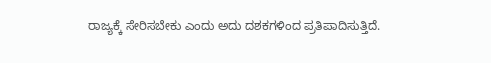ರಾಜ್ಯಕ್ಕೆ ಸೇರಿಸಬೇಕು ಎಂದು ಅದು ದಶಕಗಳಿಂದ ಪ್ರತಿಪಾದಿಸುತ್ತಿದೆ.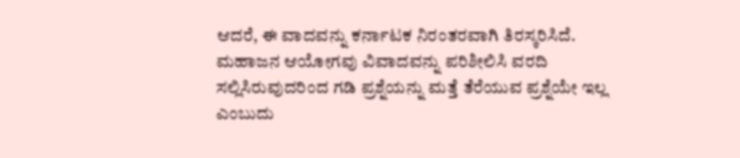ಆದರೆ, ಈ ವಾದವನ್ನು ಕರ್ನಾಟಕ ನಿರಂತರವಾಗಿ ತಿರಸ್ಕರಿಸಿದೆ. ಮಹಾಜನ ಆಯೋಗವು ವಿವಾದವನ್ನು ಪರಿಶೀಲಿಸಿ ವರದಿ ಸಲ್ಲಿಸಿರುವುದರಿಂದ ಗಡಿ ಪ್ರಶ್ನೆಯನ್ನು ಮತ್ತೆ ತೆರೆಯುವ ಪ್ರಶ್ನೆಯೇ ಇಲ್ಲ ಎಂಬುದು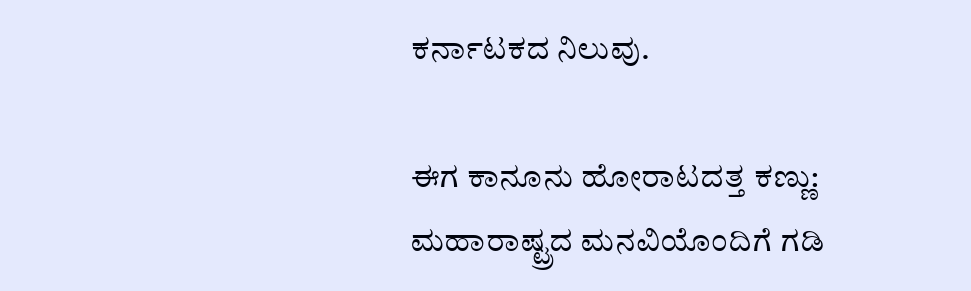ಕರ್ನಾಟಕದ ನಿಲುವು.

ಈಗ ಕಾನೂನು ಹೋರಾಟದತ್ತ ಕಣ್ಣು: ಮಹಾರಾಷ್ಟ್ರದ ಮನವಿಯೊಂದಿಗೆ ಗಡಿ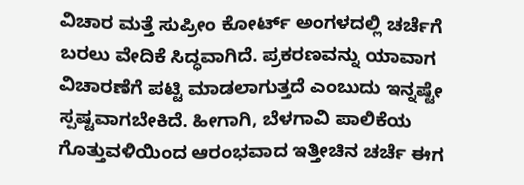ವಿಚಾರ ಮತ್ತೆ ಸುಪ್ರೀಂ ಕೋರ್ಟ್ ಅಂಗಳದಲ್ಲಿ ಚರ್ಚೆಗೆ ಬರಲು ವೇದಿಕೆ ಸಿದ್ಧವಾಗಿದೆ. ಪ್ರಕರಣವನ್ನು ಯಾವಾಗ ವಿಚಾರಣೆಗೆ ಪಟ್ಟಿ ಮಾಡಲಾಗುತ್ತದೆ ಎಂಬುದು ಇನ್ನಷ್ಟೇ ಸ್ಪಷ್ಟವಾಗಬೇಕಿದೆ. ಹೀಗಾಗಿ, ಬೆಳಗಾವಿ ಪಾಲಿಕೆಯ ಗೊತ್ತುವಳಿಯಿಂದ ಆರಂಭವಾದ ಇತ್ತೀಚಿನ ಚರ್ಚೆ ಈಗ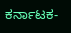ಕರ್ನಾಟಕ-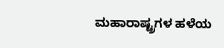ಮಹಾರಾಷ್ಟ್ರಗಳ ಹಳೆಯ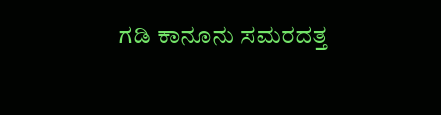ಗಡಿ ಕಾನೂನು ಸಮರದತ್ತ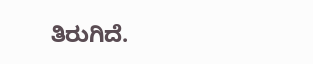ತಿರುಗಿದೆ.